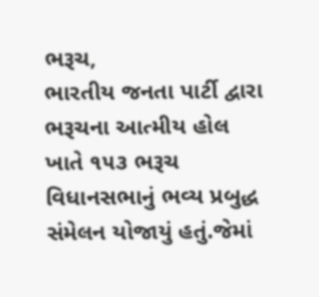ભરૂચ,
ભારતીય જનતા પાર્ટી દ્વારા ભરૂચના આત્મીય હોલ ખાતે ૧૫૩ ભરૂચ વિધાનસભાનું ભવ્ય પ્રબુદ્ધ સંમેલન યોજાયું હતું.જેમાં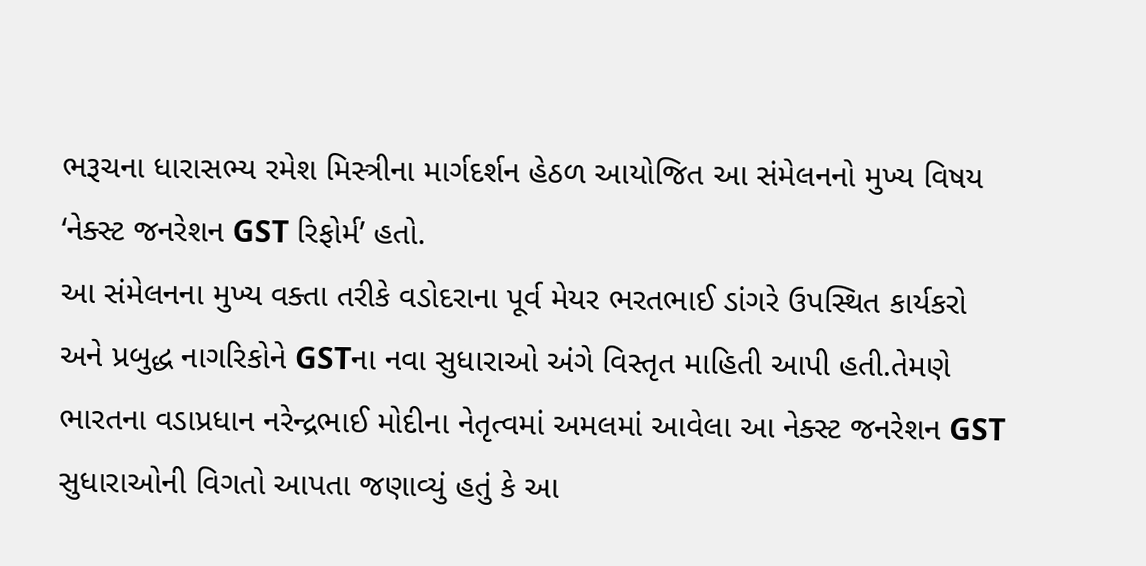ભરૂચના ધારાસભ્ય રમેશ મિસ્ત્રીના માર્ગદર્શન હેઠળ આયોજિત આ સંમેલનનો મુખ્ય વિષય ‘નેક્સ્ટ જનરેશન GST રિફોર્મ’ હતો.
આ સંમેલનના મુખ્ય વક્તા તરીકે વડોદરાના પૂર્વ મેયર ભરતભાઈ ડાંગરે ઉપસ્થિત કાર્યકરો અને પ્રબુદ્ધ નાગરિકોને GSTના નવા સુધારાઓ અંગે વિસ્તૃત માહિતી આપી હતી.તેમણે ભારતના વડાપ્રધાન નરેન્દ્રભાઈ મોદીના નેતૃત્વમાં અમલમાં આવેલા આ નેક્સ્ટ જનરેશન GST સુધારાઓની વિગતો આપતા જણાવ્યું હતું કે આ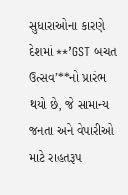સુધારાઓના કારણે દેશમાં **’GST બચત ઉત્સવ’**નો પ્રારંભ થયો છે, જે સામાન્ય જનતા અને વેપારીઓ માટે રાહતરૂપ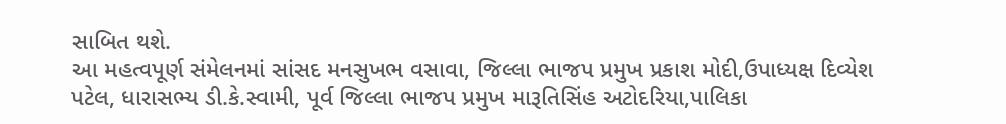સાબિત થશે.
આ મહત્વપૂર્ણ સંમેલનમાં સાંસદ મનસુખભ વસાવા, જિલ્લા ભાજપ પ્રમુખ પ્રકાશ મોદી,ઉપાધ્યક્ષ દિવ્યેશ પટેલ, ધારાસભ્ય ડી.કે.સ્વામી, પૂર્વ જિલ્લા ભાજપ પ્રમુખ મારૂતિસિંહ અટોદરિયા,પાલિકા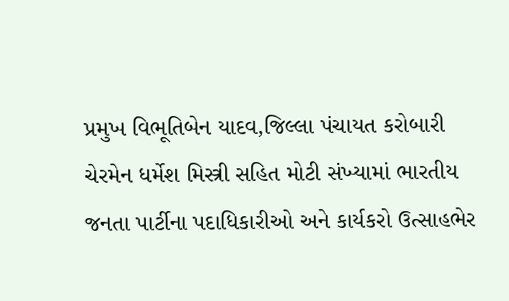પ્રમુખ વિભૂતિબેન યાદવ,જિલ્લા પંચાયત કરોબારી ચેરમેન ધર્મેશ મિસ્ત્રી સહિત મોટી સંખ્યામાં ભારતીય જનતા પાર્ટીના પદાધિકારીઓ અને કાર્યકરો ઉત્સાહભેર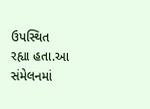ઉપસ્થિત રહ્યા હતા.આ સંમેલનમાં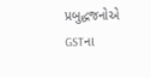પ્રબુદ્ધજનોએ GSTના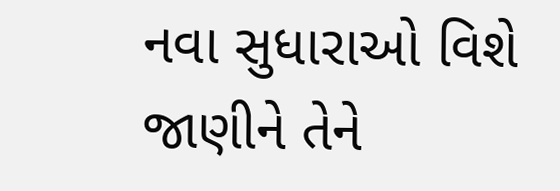નવા સુધારાઓ વિશે જાણીને તેને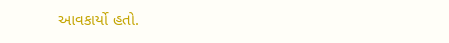આવકાર્યો હતો.